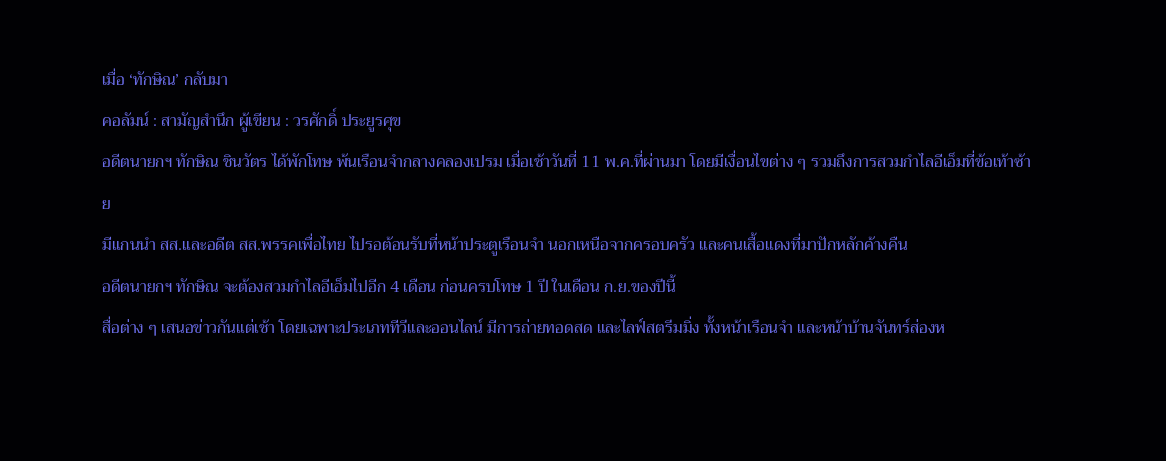เมื่อ ‘ทักษิณ’ กลับมา
คอลัมน์ : สามัญสำนึก ผู้เขียน : วรศักดิ์ ประยูรศุข
อดีตนายกฯ ทักษิณ ชินวัตร ได้พักโทษ พ้นเรือนจำกลางคลองเปรม เมื่อเช้าวันที่ 11 พ.ค.ที่ผ่านมา โดยมีเงื่อนไขต่าง ๆ รวมถึงการสวมกำไลอีเอ็มที่ข้อเท้าซ้าย
มีแกนนำ สส.และอดีต สส.พรรคเพื่อไทย ไปรอต้อนรับที่หน้าประตูเรือนจำ นอกเหนือจากครอบครัว และคนเสื้อแดงที่มาปักหลักค้างคืน
อดีตนายกฯ ทักษิณ จะต้องสวมกำไลอีเอ็มไปอีก 4 เดือน ก่อนครบโทษ 1 ปี ในเดือน ก.ย.ของปีนี้
สื่อต่าง ๆ เสนอข่าวกันแต่เช้า โดยเฉพาะประเภททีวีและออนไลน์ มีการถ่ายทอดสด และไลฟ์สตรีมมิ่ง ทั้งหน้าเรือนจำ และหน้าบ้านจันทร์ส่องห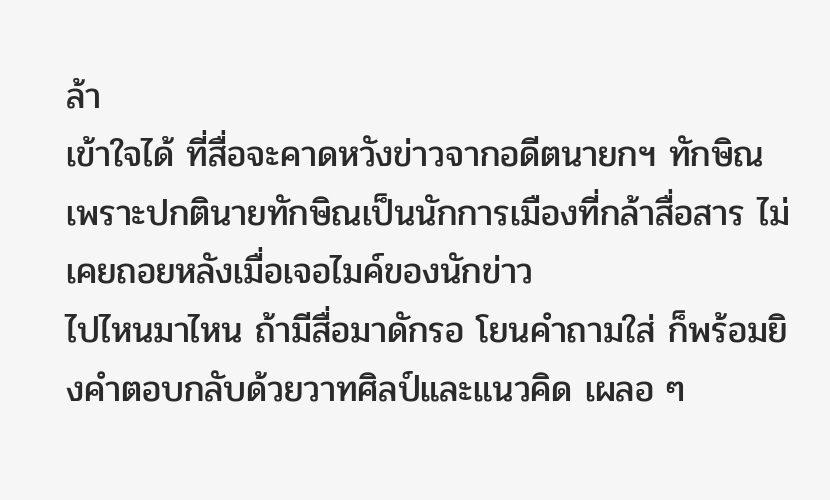ล้า
เข้าใจได้ ที่สื่อจะคาดหวังข่าวจากอดีตนายกฯ ทักษิณ เพราะปกตินายทักษิณเป็นนักการเมืองที่กล้าสื่อสาร ไม่เคยถอยหลังเมื่อเจอไมค์ของนักข่าว
ไปไหนมาไหน ถ้ามีสื่อมาดักรอ โยนคำถามใส่ ก็พร้อมยิงคำตอบกลับด้วยวาทศิลป์และแนวคิด เผลอ ๆ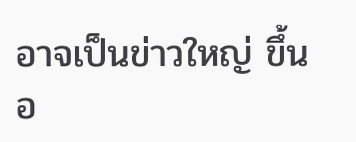อาจเป็นข่าวใหญ่ ขึ้นอ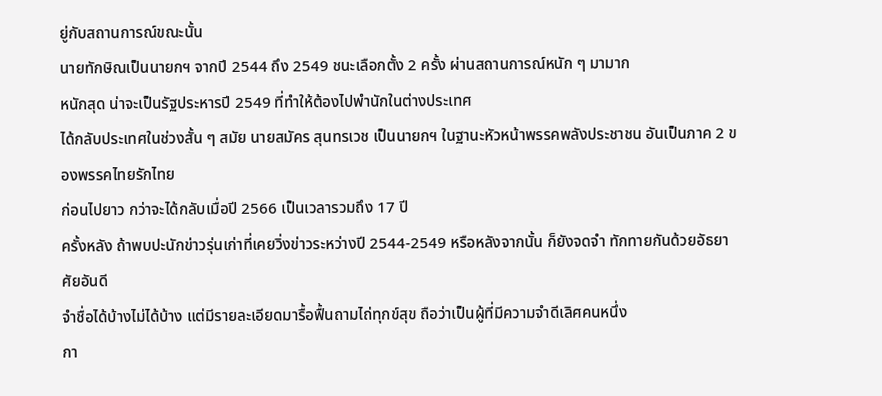ยู่กับสถานการณ์ขณะนั้น
นายทักษิณเป็นนายกฯ จากปี 2544 ถึง 2549 ชนะเลือกตั้ง 2 ครั้ง ผ่านสถานการณ์หนัก ๆ มามาก
หนักสุด น่าจะเป็นรัฐประหารปี 2549 ที่ทำให้ต้องไปพำนักในต่างประเทศ
ได้กลับประเทศในช่วงสั้น ๆ สมัย นายสมัคร สุนทรเวช เป็นนายกฯ ในฐานะหัวหน้าพรรคพลังประชาชน อันเป็นภาค 2 ของพรรคไทยรักไทย
ก่อนไปยาว กว่าจะได้กลับเมื่อปี 2566 เป็นเวลารวมถึง 17 ปี
ครั้งหลัง ถ้าพบปะนักข่าวรุ่นเก่าที่เคยวิ่งข่าวระหว่างปี 2544-2549 หรือหลังจากนั้น ก็ยังจดจำ ทักทายกันด้วยอัธยาศัยอันดี
จำชื่อได้บ้างไม่ได้บ้าง แต่มีรายละเอียดมารื้อฟื้นถามไถ่ทุกข์สุข ถือว่าเป็นผู้ที่มีความจำดีเลิศคนหนึ่ง
กา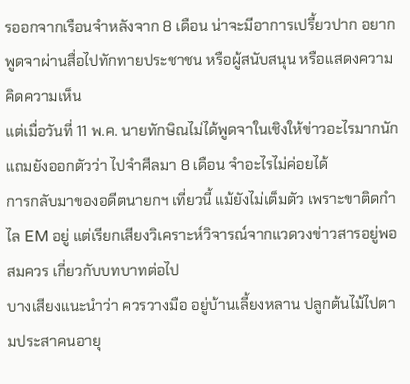รออกจากเรือนจำหลังจาก 8 เดือน น่าจะมีอาการเปรี้ยวปาก อยากพูดจาผ่านสื่อไปทักทายประชาชน หรือผู้สนับสนุน หรือแสดงความคิดความเห็น
แต่เมื่อวันที่ 11 พ.ค. นายทักษิณไม่ได้พูดจาในเชิงให้ข่าวอะไรมากนัก แถมยังออกตัวว่า ไปจำศีลมา 8 เดือน จำอะไรไม่ค่อยได้
การกลับมาของอดีตนายกฯ เที่ยวนี้ แม้ยังไม่เต็มตัว เพราะขาติดกำไล EM อยู่ แต่เรียกเสียงวิเคราะห์วิจารณ์จากแวดวงข่าวสารอยู่พอสมควร เกี่ยวกับบทบาทต่อไป
บางเสียงแนะนำว่า ควรวางมือ อยู่บ้านเลี้ยงหลาน ปลูกต้นไม้ไปตามประสาคนอายุ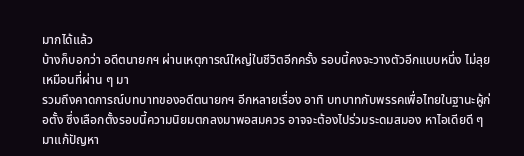มากได้แล้ว
บ้างก็บอกว่า อดีตนายกฯ ผ่านเหตุการณ์ใหญ่ในชีวิตอีกครั้ง รอบนี้คงจะวางตัวอีกแบบหนึ่ง ไม่ลุยเหมือนที่ผ่าน ๆ มา
รวมถึงคาดการณ์บทบาทของอดีตนายกฯ อีกหลายเรื่อง อาทิ บทบาทกับพรรคเพื่อไทยในฐานะผู้ก่อตั้ง ซึ่งเลือกตั้งรอบนี้ความนิยมตกลงมาพอสมควร อาจจะต้องไปร่วมระดมสมอง หาไอเดียดี ๆ มาแก้ปัญหา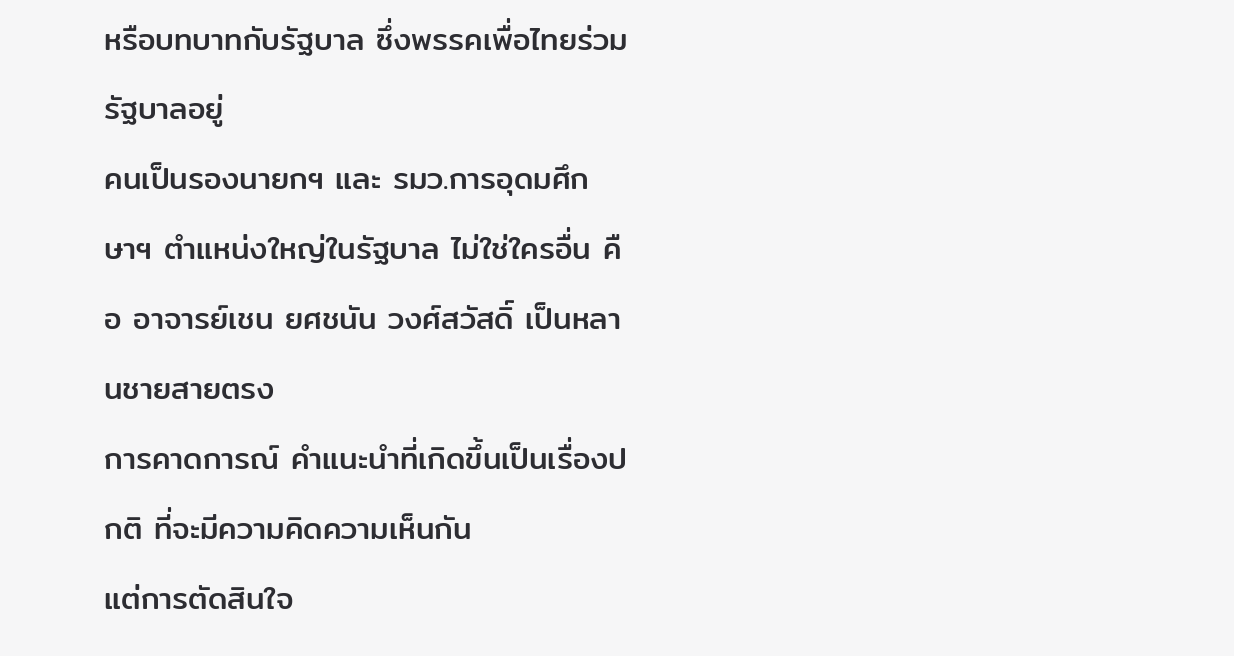หรือบทบาทกับรัฐบาล ซึ่งพรรคเพื่อไทยร่วมรัฐบาลอยู่
คนเป็นรองนายกฯ และ รมว.การอุดมศึกษาฯ ตำแหน่งใหญ่ในรัฐบาล ไม่ใช่ใครอื่น คือ อาจารย์เชน ยศชนัน วงศ์สวัสดิ์ เป็นหลานชายสายตรง
การคาดการณ์ คำแนะนำที่เกิดขึ้นเป็นเรื่องปกติ ที่จะมีความคิดความเห็นกัน
แต่การตัดสินใจ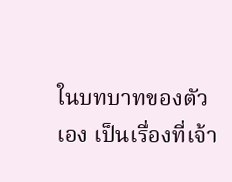ในบทบาทของตัวเอง เป็นเรื่องที่เจ้า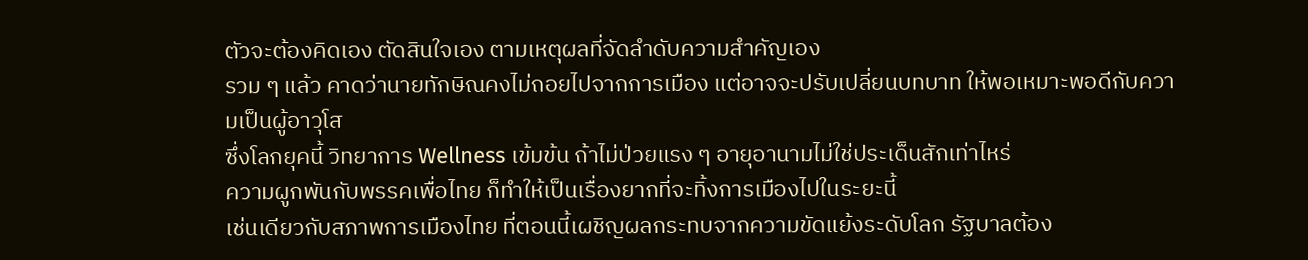ตัวจะต้องคิดเอง ตัดสินใจเอง ตามเหตุผลที่จัดลำดับความสำคัญเอง
รวม ๆ แล้ว คาดว่านายทักษิณคงไม่ถอยไปจากการเมือง แต่อาจจะปรับเปลี่ยนบทบาท ให้พอเหมาะพอดีกับความเป็นผู้อาวุโส
ซึ่งโลกยุคนี้ วิทยาการ Wellness เข้มข้น ถ้าไม่ป่วยแรง ๆ อายุอานามไม่ใช่ประเด็นสักเท่าไหร่
ความผูกพันกับพรรคเพื่อไทย ก็ทำให้เป็นเรื่องยากที่จะทิ้งการเมืองไปในระยะนี้
เช่นเดียวกับสภาพการเมืองไทย ที่ตอนนี้เผชิญผลกระทบจากความขัดแย้งระดับโลก รัฐบาลต้อง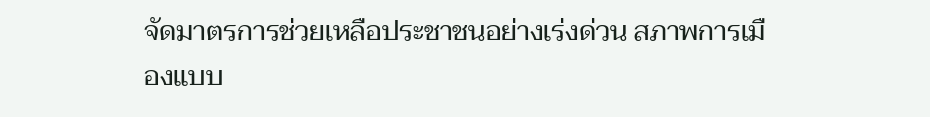จัดมาตรการช่วยเหลือประชาชนอย่างเร่งด่วน สภาพการเมืองแบบ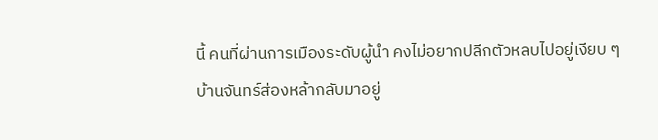นี้ คนที่ผ่านการเมืองระดับผู้นำ คงไม่อยากปลีกตัวหลบไปอยู่เงียบ ๆ
บ้านจันทร์ส่องหล้ากลับมาอยู่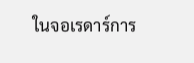ในจอเรดาร์การ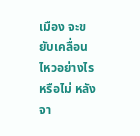เมือง จะขยับเคลื่อนไหวอย่างไรหรือไม่ หลังจา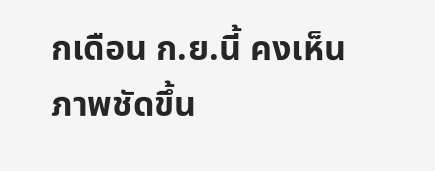กเดือน ก.ย.นี้ คงเห็นภาพชัดขึ้น